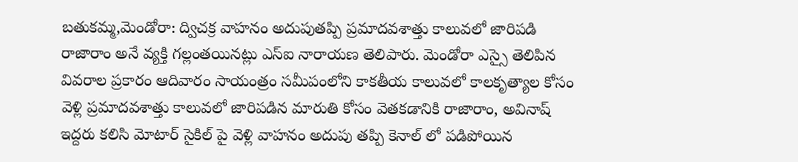బతుకమ్మ,మెండోరా: ద్విచక్ర వాహనం అదుపుతప్పి ప్రమాదవశాత్తు కాలువలో జారిపడి రాజారాం అనే వ్యక్తి గల్లంతయినట్లు ఎస్ఐ నారాయణ తెలిపారు. మెండోరా ఎస్సై తెలిపిన వివరాల ప్రకారం ఆదివారం సాయంత్రం సమీపంలోని కాకతీయ కాలువలో కాలకృత్యాల కోసం వెళ్లి ప్రమాదవశాత్తు కాలువలో జారిపడిన మారుతి కోసం వెతకడానికి రాజారాం, అవినాష్ ఇద్దరు కలిసి మోటార్ సైకిల్ పై వెళ్లి వాహనం అదుపు తప్పి కెనాల్ లో పడిపోయిన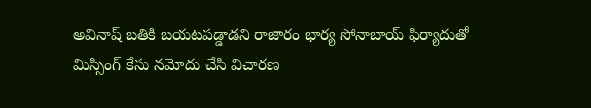అవినాష్ బతికి బయటపడ్డాడని రాజారం భార్య సోనాబాయ్ ఫిర్యాదుతో మిస్సింగ్ కేసు నమోదు చేసి విచారణ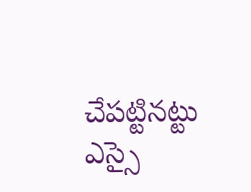చేపట్టినట్టు ఎస్సై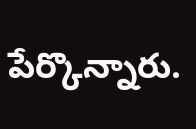పేర్కొన్నారు.